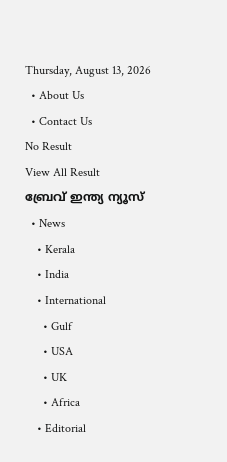Thursday, August 13, 2026
  • About Us
  • Contact Us
No Result
View All Result
ബ്രേവ് ഇന്ത്യ ന്യൂസ്
  • News
    • Kerala
    • India
    • International
      • Gulf
      • USA
      • UK
      • Africa
    • Editorial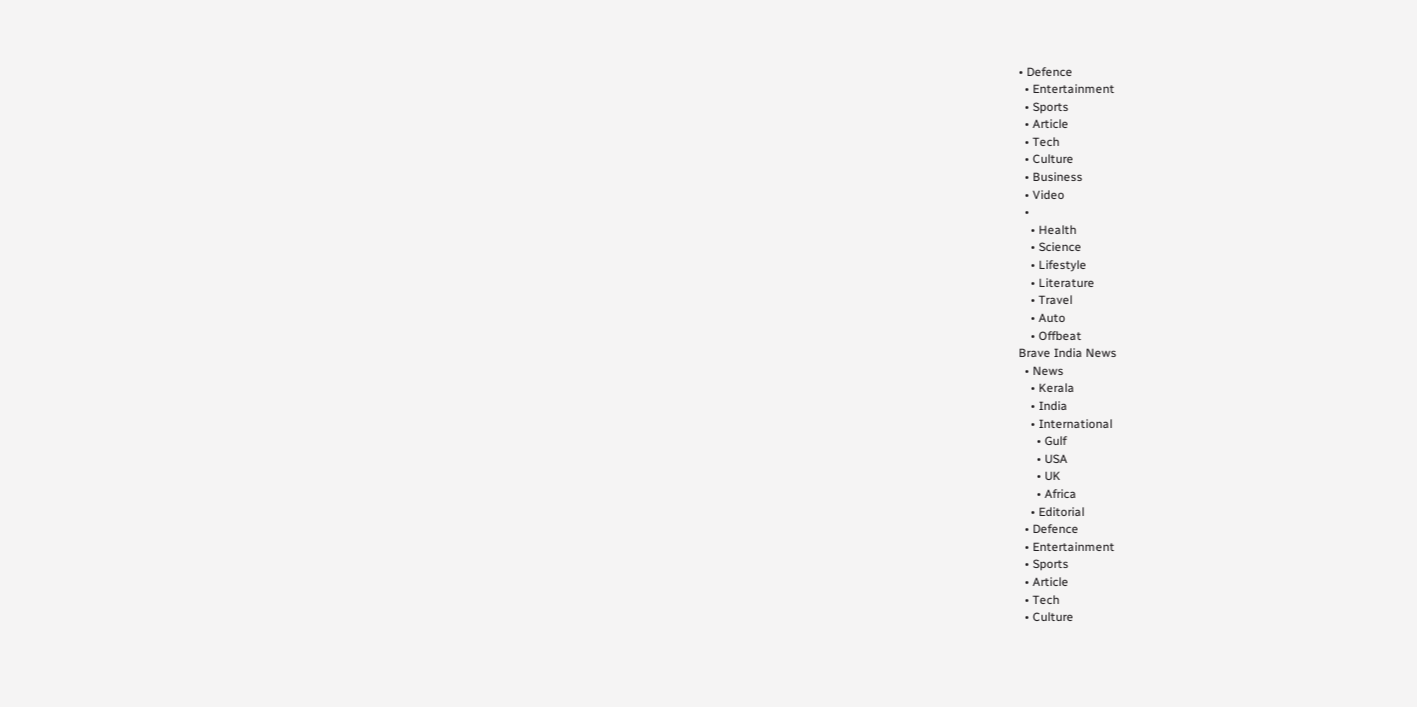• Defence
  • Entertainment
  • Sports
  • Article
  • Tech
  • Culture
  • Business
  • Video
  •
    • Health
    • Science
    • Lifestyle
    • Literature
    • Travel
    • Auto
    • Offbeat
Brave India News
  • News
    • Kerala
    • India
    • International
      • Gulf
      • USA
      • UK
      • Africa
    • Editorial
  • Defence
  • Entertainment
  • Sports
  • Article
  • Tech
  • Culture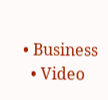• Business
  • Video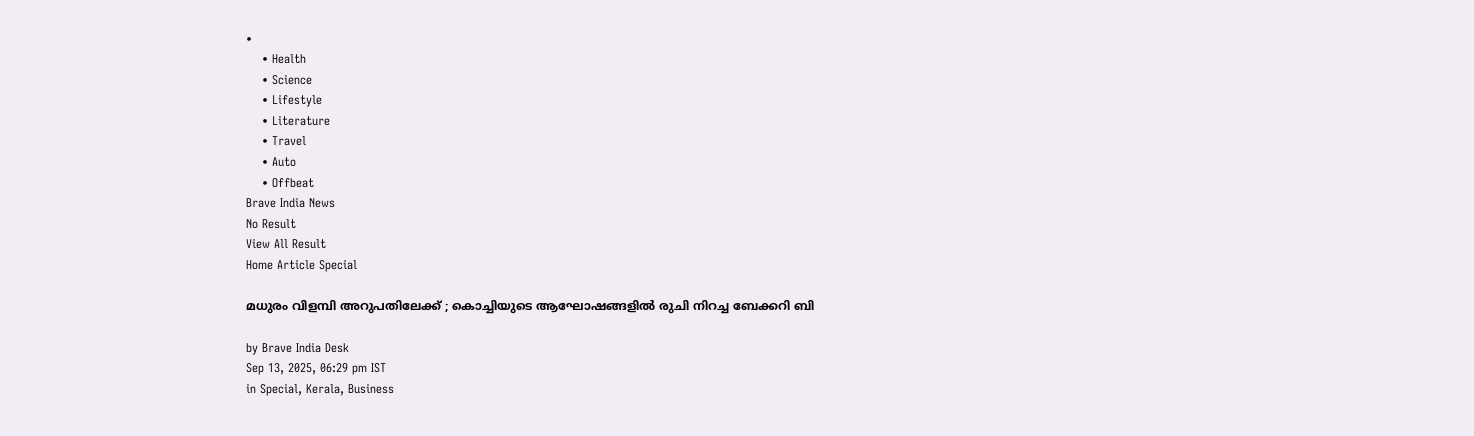•
    • Health
    • Science
    • Lifestyle
    • Literature
    • Travel
    • Auto
    • Offbeat
Brave India News
No Result
View All Result
Home Article Special

മധുരം വിളമ്പി അറുപതിലേക്ക് ; കൊച്ചിയുടെ ആഘോഷങ്ങളിൽ രുചി നിറച്ച ബേക്കറി ബി

by Brave India Desk
Sep 13, 2025, 06:29 pm IST
in Special, Kerala, Business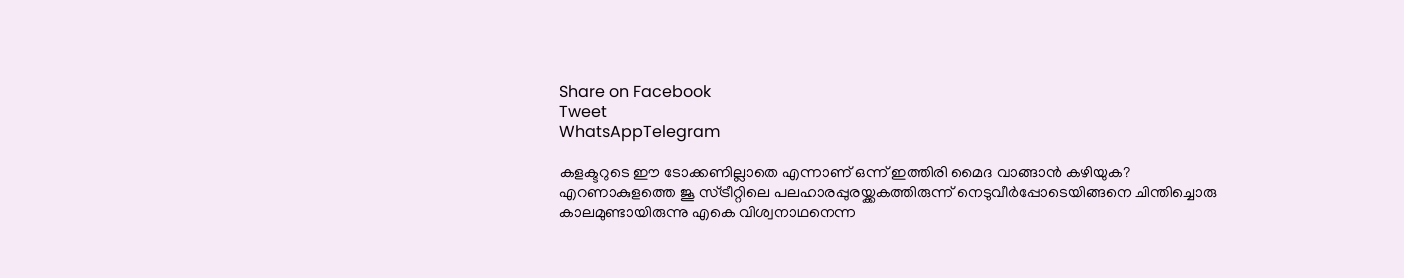Share on Facebook
Tweet
WhatsAppTelegram

കളക്ടറുടെ ഈ ടോക്കണില്ലാതെ എന്നാണ് ഒന്ന് ഇത്തിരി മൈദ വാങ്ങാൻ കഴിയുക? എറണാകുളത്തെ ജൂ സ്ട്രീറ്റിലെ പലഹാരപ്പുരയ്ക്കകത്തിരുന്ന് നെടുവീർപ്പോടെയിങ്ങനെ ചിന്തിച്ചൊരു കാലമുണ്ടായിരുന്നു എകെ വിശ്വനാഥനെന്ന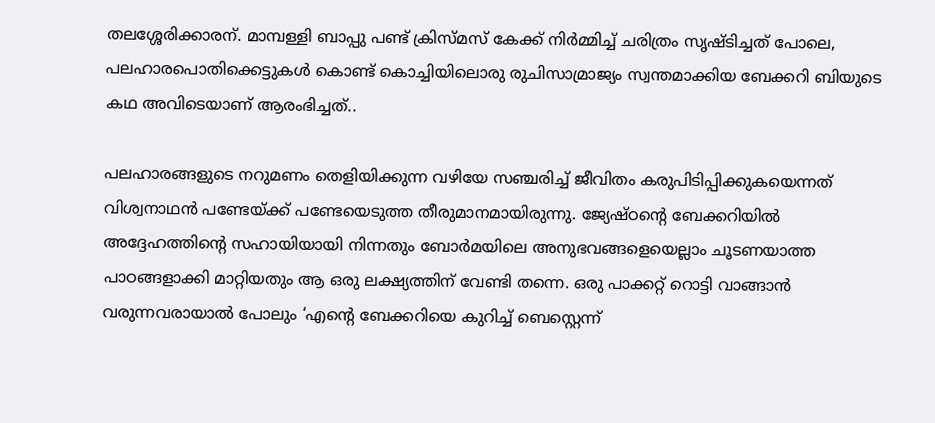തലശ്ശേരിക്കാരന്. മാമ്പള്ളി ബാപ്പു പണ്ട് ക്രിസ്മസ് കേക്ക് നിർമ്മിച്ച് ചരിത്രം സൃഷ്ടിച്ചത് പോലെ, പലഹാരപൊതിക്കെട്ടുകൾ കൊണ്ട് കൊച്ചിയിലൊരു രുചിസാമ്രാജ്യം സ്വന്തമാക്കിയ ബേക്കറി ബിയുടെ കഥ അവിടെയാണ് ആരംഭിച്ചത്..

പലഹാരങ്ങളുടെ നറുമണം തെളിയിക്കുന്ന വഴിയേ സഞ്ചരിച്ച് ജീവിതം കരുപിടിപ്പിക്കുകയെന്നത് വിശ്വനാഥൻ പണ്ടേയ്ക്ക് പണ്ടേയെടുത്ത തീരുമാനമായിരുന്നു. ജ്യേഷ്ഠന്റെ ബേക്കറിയിൽ അദ്ദേഹത്തിന്റെ സഹായിയായി നിന്നതും ബോർമയിലെ അനുഭവങ്ങളെയെല്ലാം ചൂടണയാത്ത പാഠങ്ങളാക്കി മാറ്റിയതും ആ ഒരു ലക്ഷ്യത്തിന് വേണ്ടി തന്നെ. ഒരു പാക്കറ്റ് റൊട്ടി വാങ്ങാൻ വരുന്നവരായാൽ പോലും ‘എന്റെ ബേക്കറിയെ കുറിച്ച് ബെസ്റ്റെന്ന്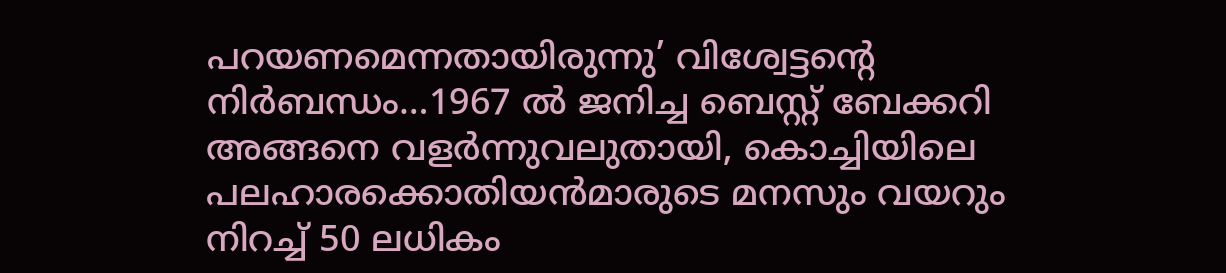പറയണമെന്നതായിരുന്നു’ വിശ്വേട്ടന്റെ നിർബന്ധം…1967 ൽ ജനിച്ച ബെസ്റ്റ് ബേക്കറി അങ്ങനെ വളർന്നുവലുതായി, കൊച്ചിയിലെ പലഹാരക്കൊതിയൻമാരുടെ മനസും വയറും നിറച്ച് 50 ലധികം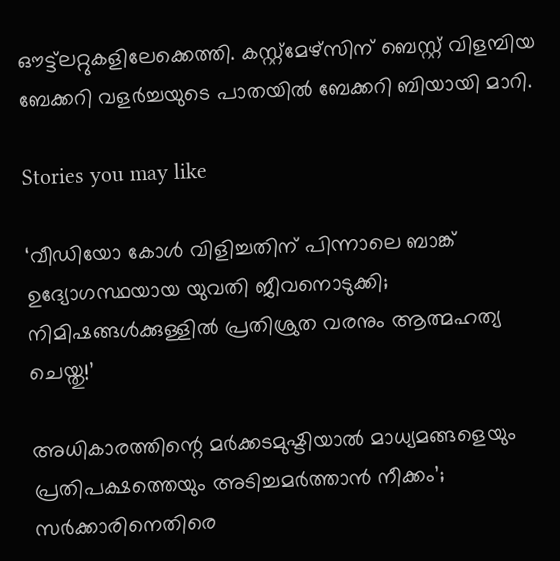ഔട്ട്‌ലറ്റുകളിലേക്കെത്തി. കസ്റ്റ്‌മേഴ്‌സിന് ബെസ്റ്റ് വിളമ്പിയ ബേക്കറി വളർച്ചയുടെ പാതയിൽ ബേക്കറി ബിയായി മാറി.

Stories you may like

‘വീഡിയോ കോൾ വിളിച്ചതിന് പിന്നാലെ ബാങ്ക് ഉദ്യോഗസ്ഥയായ യുവതി ജീവനൊടുക്കി; നിമിഷങ്ങൾക്കുള്ളിൽ പ്രതിശ്രുത വരനും ആത്മഹത്യ ചെയ്തു!’

അധികാരത്തിന്റെ മർക്കടമുഷ്ടിയാൽ മാധ്യമങ്ങളെയും പ്രതിപക്ഷത്തെയും അടിച്ചമർത്താൻ നീക്കം’; സർക്കാരിനെതിരെ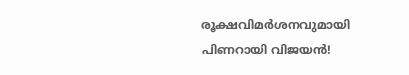രൂക്ഷവിമർശനവുമായി പിണറായി വിജയൻ!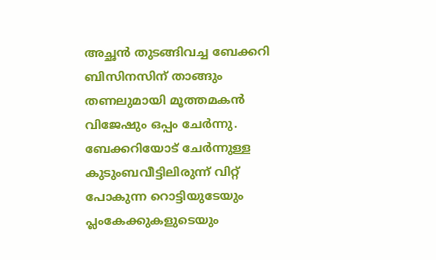അച്ഛൻ തുടങ്ങിവച്ച ബേക്കറി ബിസിനസിന് താങ്ങും തണലുമായി മൂത്തമകൻ വിജേഷും ഒപ്പം ചേർന്നു. ബേക്കറിയോട് ചേർന്നുള്ള കുടുംബവീട്ടിലിരുന്ന് വിറ്റ് പോകുന്ന റൊട്ടിയുടേയും പ്ലംകേക്കുകളുടെയും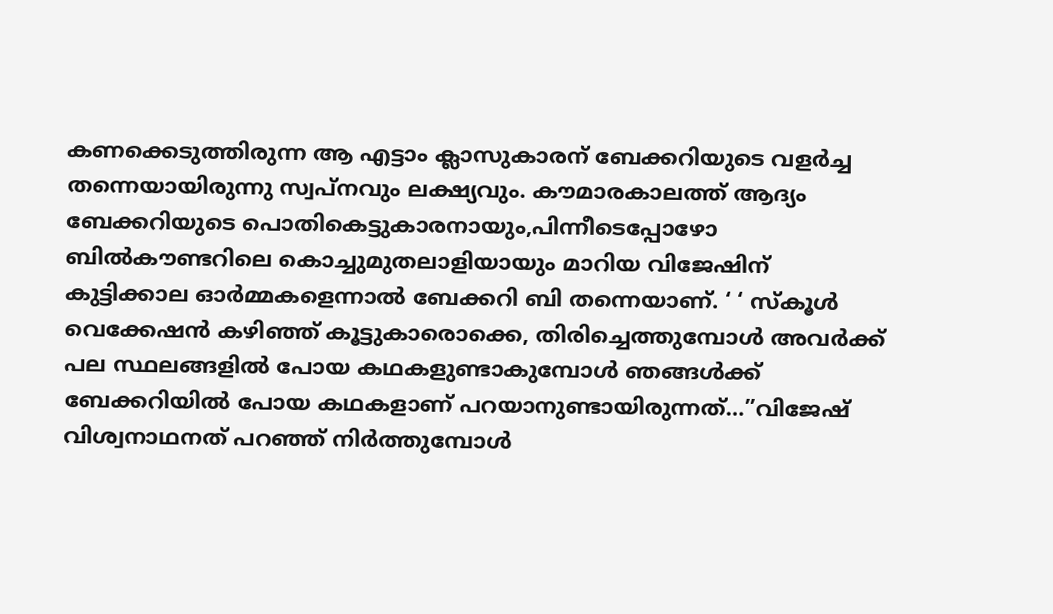കണക്കെടുത്തിരുന്ന ആ എട്ടാം ക്ലാസുകാരന് ബേക്കറിയുടെ വളർച്ച തന്നെയായിരുന്നു സ്വപ്‌നവും ലക്ഷ്യവും. കൗമാരകാലത്ത് ആദ്യം ബേക്കറിയുടെ പൊതികെട്ടുകാരനായും,പിന്നീടെപ്പോഴോ ബിൽകൗണ്ടറിലെ കൊച്ചുമുതലാളിയായും മാറിയ വിജേഷിന് കുട്ടിക്കാല ഓർമ്മകളെന്നാൽ ബേക്കറി ബി തന്നെയാണ്. ‘ ‘ സ്‌കൂൾ വെക്കേഷൻ കഴിഞ്ഞ് കൂട്ടുകാരൊക്കെ, തിരിച്ചെത്തുമ്പോൾ അവർക്ക് പല സ്ഥലങ്ങളിൽ പോയ കഥകളുണ്ടാകുമ്പോൾ ഞങ്ങൾക്ക് ബേക്കറിയിൽ പോയ കഥകളാണ് പറയാനുണ്ടായിരുന്നത്…”വിജേഷ് വിശ്വനാഥനത് പറഞ്ഞ് നിർത്തുമ്പോൾ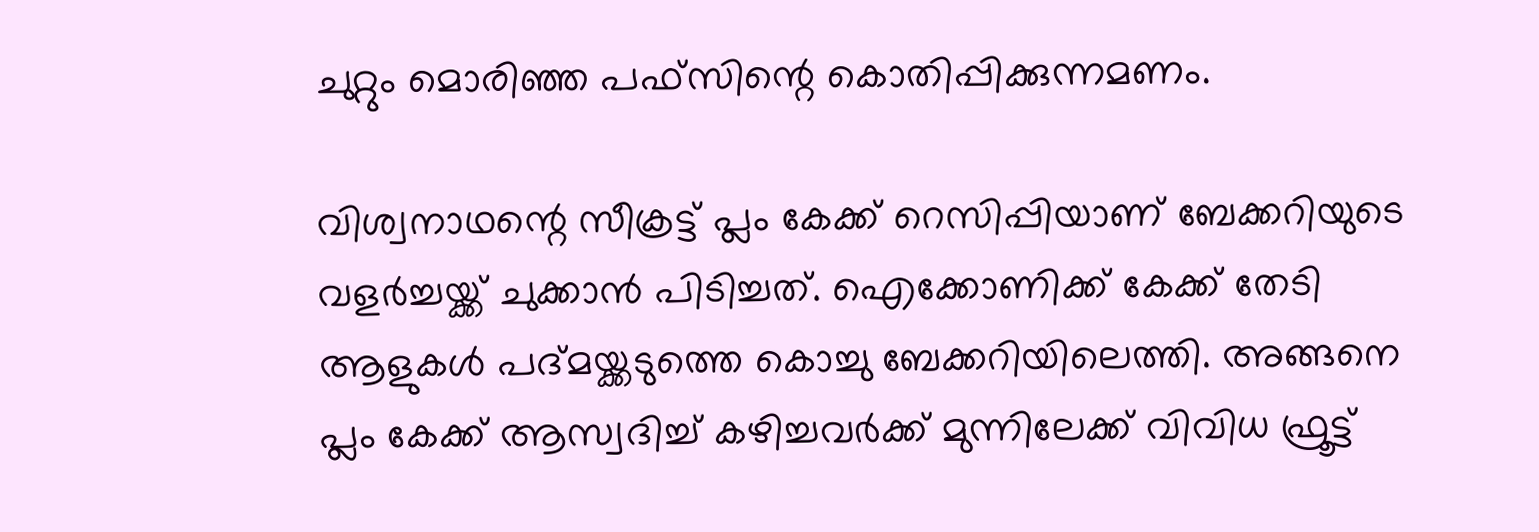ചുറ്റും മൊരിഞ്ഞ പഫ്‌സിന്റെ കൊതിപ്പിക്കുന്നമണം.

വിശ്വനാഥന്റെ സീക്രട്ട് പ്ലം കേക്ക് റെസിപ്പിയാണ് ബേക്കറിയുടെ വളർച്ചയ്ക്ക് ചുക്കാൻ പിടിച്ചത്. ഐക്കോണിക്ക് കേക്ക് തേടി ആളുകൾ പദ്മയ്ക്കടുത്തെ കൊച്ചു ബേക്കറിയിലെത്തി. അങ്ങനെ പ്ലം കേക്ക് ആസ്വദിച്ച് കഴിച്ചവർക്ക് മുന്നിലേക്ക് വിവിധ ഫ്രൂട്ട്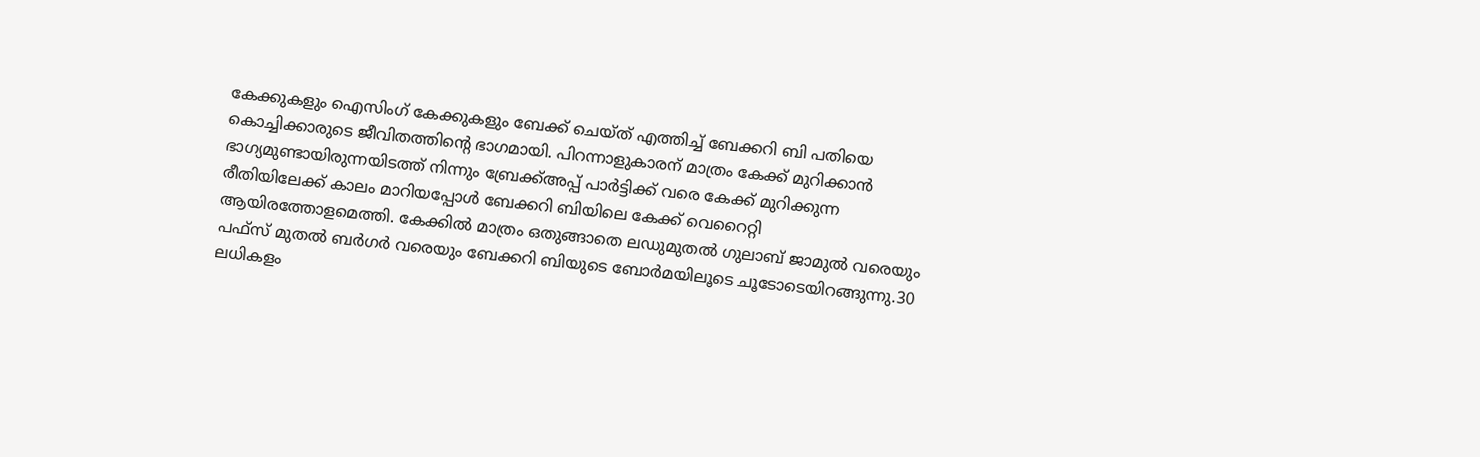കേക്കുകളും ഐസിംഗ് കേക്കുകളും ബേക്ക് ചെയ്ത് എത്തിച്ച് ബേക്കറി ബി പതിയെ കൊച്ചിക്കാരുടെ ജീവിതത്തിന്റെ ഭാഗമായി. പിറന്നാളുകാരന് മാത്രം കേക്ക് മുറിക്കാൻ ഭാഗ്യമുണ്ടായിരുന്നയിടത്ത് നിന്നും ബ്രേക്ക്അപ്പ് പാർട്ടിക്ക് വരെ കേക്ക് മുറിക്കുന്ന രീതിയിലേക്ക് കാലം മാറിയപ്പോൾ ബേക്കറി ബിയിലെ കേക്ക് വെറൈറ്റി ആയിരത്തോളമെത്തി. കേക്കിൽ മാത്രം ഒതുങ്ങാതെ ലഡുമുതൽ ഗുലാബ് ജാമുൽ വരെയും പഫ്‌സ് മുതൽ ബർഗർ വരെയും ബേക്കറി ബിയുടെ ബോർമയിലൂടെ ചൂടോടെയിറങ്ങുന്നു.30 ലധികളം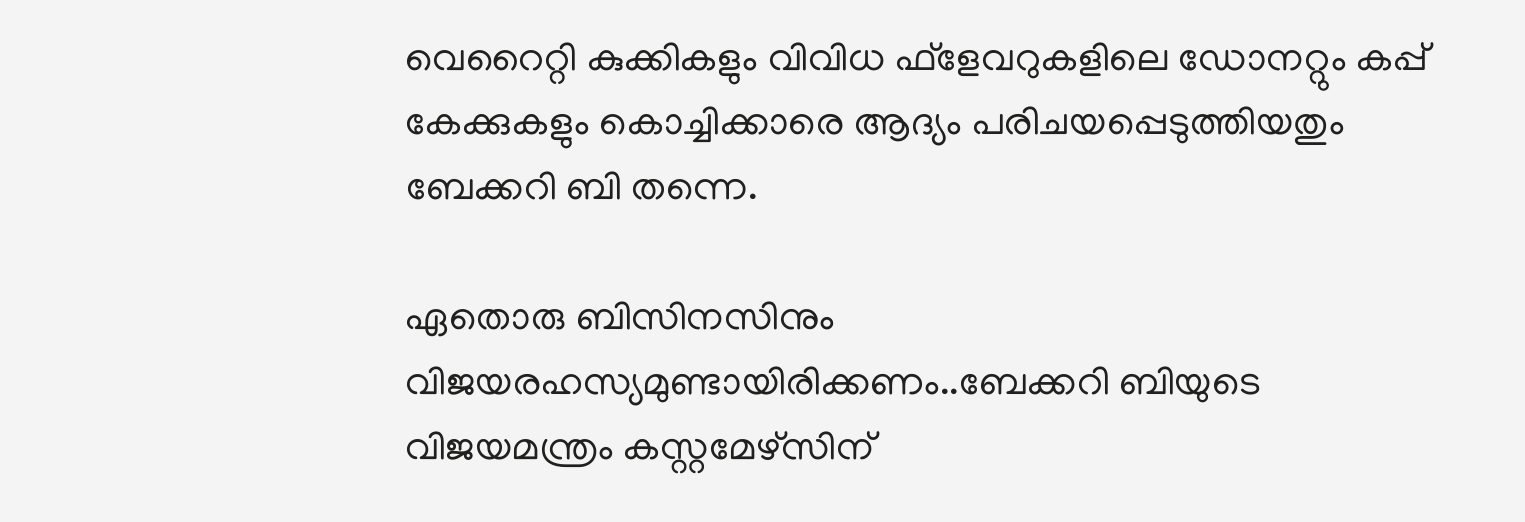വെറൈറ്റി കുക്കികളും വിവിധ ഫ്‌ളേവറുകളിലെ ഡോനറ്റും കപ്പ് കേക്കുകളും കൊച്ചിക്കാരെ ആദ്യം പരിചയപ്പെടുത്തിയതും ബേക്കറി ബി തന്നെ.

ഏതൊരു ബിസിനസിനും വിജയരഹസ്യമുണ്ടായിരിക്കണം..ബേക്കറി ബിയുടെ വിജയമന്ത്രം കസ്റ്റമേഴ്‌സിന്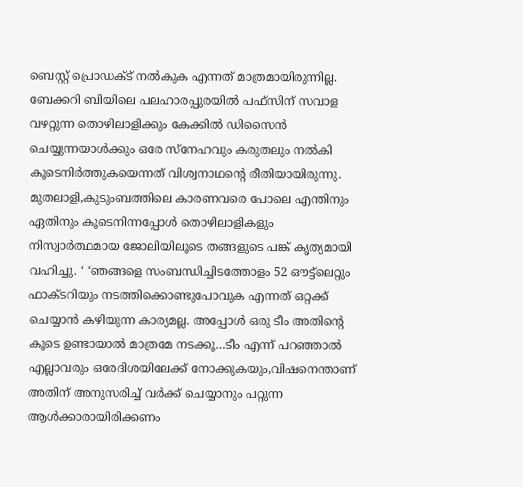ബെസ്റ്റ് പ്രൊഡക്ട് നൽകുക എന്നത് മാത്രമായിരുന്നില്ല. ബേക്കറി ബിയിലെ പലഹാരപ്പുരയിൽ പഫ്‌സിന് സവാള വഴറ്റുന്ന തൊഴിലാളിക്കും കേക്കിൽ ഡിസൈൻ ചെയ്യുന്നയാൾക്കും ഒരേ സ്‌നേഹവും കരുതലും നൽകി കൂടെനിർത്തുകയെന്നത് വിശ്വനാഥന്റെ രീതിയായിരുന്നു. മുതലാളി,കുടുംബത്തിലെ കാരണവരെ പോലെ എന്തിനും ഏതിനും കൂടെനിന്നപ്പോൾ തൊഴിലാളികളും നിസ്വാർത്ഥമായ ജോലിയിലൂടെ തങ്ങളുടെ പങ്ക് കൃത്യമായി വഹിച്ചു. ‘ ‘ഞങ്ങളെ സംബന്ധിച്ചിടത്തോളം 52 ഔട്ട്‌ലെറ്റും ഫാക്ടറിയും നടത്തിക്കൊണ്ടുപോവുക എന്നത് ഒറ്റക്ക് ചെയ്യാൻ കഴിയുന്ന കാര്യമല്ല. അപ്പോൾ ഒരു ടീം അതിന്റെ കൂടെ ഉണ്ടായാൽ മാത്രമേ നടക്കൂ…ടീം എന്ന് പറഞ്ഞാൽ എല്ലാവരും ഒരേദിശയിലേക്ക് നോക്കുകയും,വിഷനെന്താണ് അതിന് അനുസരിച്ച് വർക്ക് ചെയ്യാനും പറ്റുന്ന ആൾക്കാരായിരിക്കണം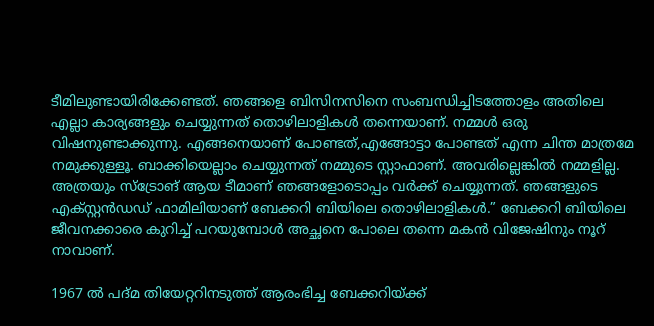ടീമിലുണ്ടായിരിക്കേണ്ടത്. ഞങ്ങളെ ബിസിനസിനെ സംബന്ധിച്ചിടത്തോളം അതിലെ എല്ലാ കാര്യങ്ങളും ചെയ്യുന്നത് തൊഴിലാളികൾ തന്നെയാണ്. നമ്മൾ ഒരു വിഷനുണ്ടാക്കുന്നു. എങ്ങനെയാണ് പോണ്ടത്,എങ്ങോട്ടാ പോണ്ടത് എന്ന ചിന്ത മാത്രമേ നമുക്കുള്ളൂ. ബാക്കിയെല്ലാം ചെയ്യുന്നത് നമ്മുടെ സ്റ്റാഫാണ്. അവരില്ലെങ്കിൽ നമ്മളില്ല. അത്രയും സ്‌ട്രോങ് ആയ ടീമാണ് ഞങ്ങളോടൊപ്പം വർക്ക് ചെയ്യുന്നത്. ഞങ്ങളുടെ എക്സ്റ്റൻഡഡ് ഫാമിലിയാണ് ബേക്കറി ബിയിലെ തൊഴിലാളികൾ.” ബേക്കറി ബിയിലെ ജീവനക്കാരെ കുറിച്ച് പറയുമ്പോൾ അച്ഛനെ പോലെ തന്നെ മകൻ വിജേഷിനും നൂറ് നാവാണ്.

1967 ൽ പദ്മ തിയേറ്ററിനടുത്ത് ആരംഭിച്ച ബേക്കറിയ്ക്ക്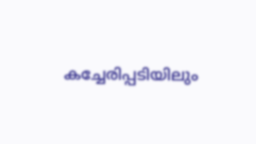കച്ചേരിപ്പടിയിലും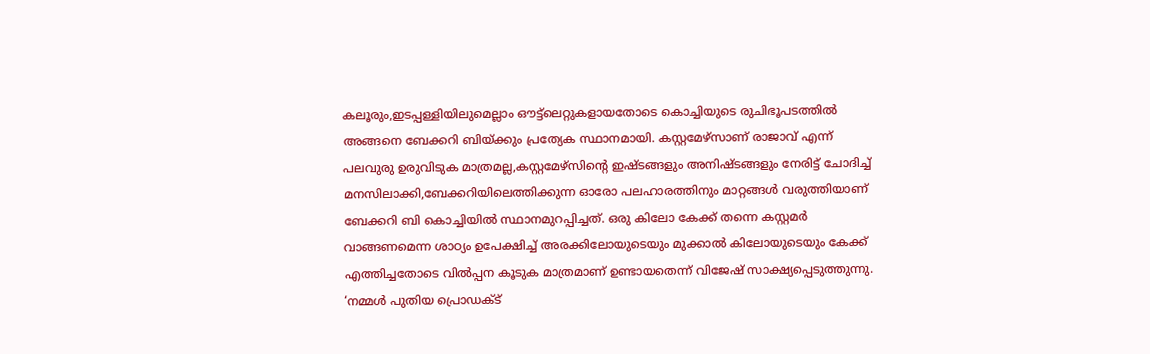കലൂരും,ഇടപ്പള്ളിയിലുമെല്ലാം ഔട്ട്‌ലെറ്റുകളായതോടെ കൊച്ചിയുടെ രുചിഭൂപടത്തിൽ അങ്ങനെ ബേക്കറി ബിയ്ക്കും പ്രത്യേക സ്ഥാനമായി. കസ്റ്റമേഴ്‌സാണ് രാജാവ് എന്ന് പലവുരു ഉരുവിടുക മാത്രമല്ല,കസ്റ്റമേഴ്‌സിന്റെ ഇഷ്ടങ്ങളും അനിഷ്ടങ്ങളും നേരിട്ട് ചോദിച്ച് മനസിലാക്കി,ബേക്കറിയിലെത്തിക്കുന്ന ഓരോ പലഹാരത്തിനും മാറ്റങ്ങൾ വരുത്തിയാണ് ബേക്കറി ബി കൊച്ചിയിൽ സ്ഥാനമുറപ്പിച്ചത്. ഒരു കിലോ കേക്ക് തന്നെ കസ്റ്റമർ വാങ്ങണമെന്ന ശാഠ്യം ഉപേക്ഷിച്ച് അരക്കിലോയുടെയും മുക്കാൽ കിലോയുടെയും കേക്ക് എത്തിച്ചതോടെ വിൽപ്പന കൂടുക മാത്രമാണ് ഉണ്ടായതെന്ന് വിജേഷ് സാക്ഷ്യപ്പെടുത്തുന്നു. ‘നമ്മൾ പുതിയ പ്രൊഡക്ട്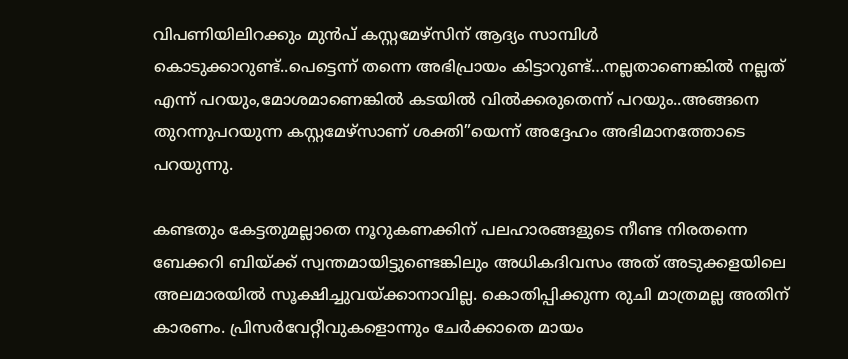വിപണിയിലിറക്കും മുൻപ് കസ്റ്റമേഴ്‌സിന് ആദ്യം സാമ്പിൾ കൊടുക്കാറുണ്ട്..പെട്ടെന്ന് തന്നെ അഭിപ്രായം കിട്ടാറുണ്ട്…നല്ലതാണെങ്കിൽ നല്ലത് എന്ന് പറയും,മോശമാണെങ്കിൽ കടയിൽ വിൽക്കരുതെന്ന് പറയും..അങ്ങനെ തുറന്നുപറയുന്ന കസ്റ്റമേഴ്‌സാണ് ശക്തി”യെന്ന് അദ്ദേഹം അഭിമാനത്തോടെ പറയുന്നു.

കണ്ടതും കേട്ടതുമല്ലാതെ നൂറുകണക്കിന് പലഹാരങ്ങളുടെ നീണ്ട നിരതന്നെ ബേക്കറി ബിയ്ക്ക് സ്വന്തമായിട്ടുണ്ടെങ്കിലും അധികദിവസം അത് അടുക്കളയിലെ അലമാരയിൽ സൂക്ഷിച്ചുവയ്ക്കാനാവില്ല. കൊതിപ്പിക്കുന്ന രുചി മാത്രമല്ല അതിന് കാരണം. പ്രിസർവേറ്റീവുകളൊന്നും ചേർക്കാതെ മായം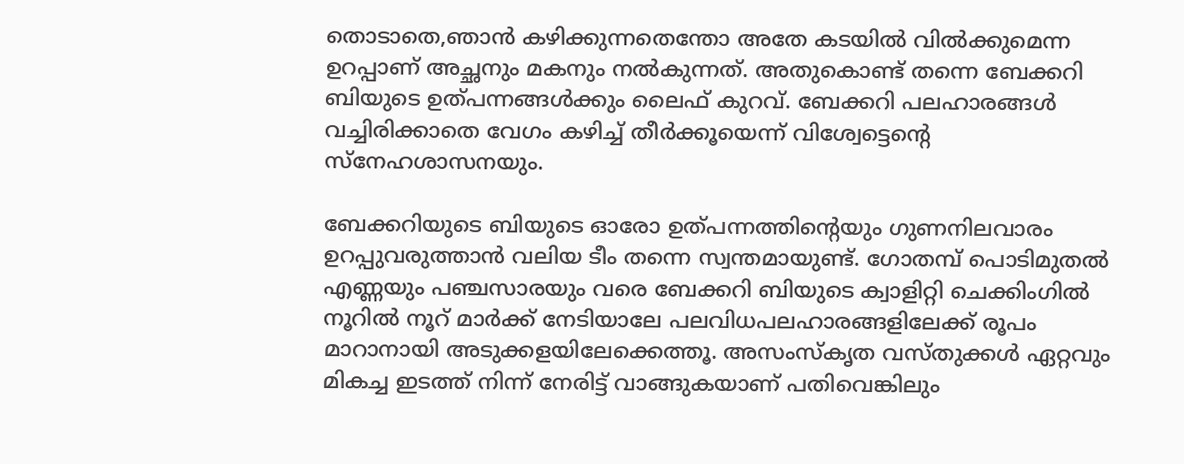തൊടാതെ,ഞാൻ കഴിക്കുന്നതെന്തോ അതേ കടയിൽ വിൽക്കുമെന്ന ഉറപ്പാണ് അച്ഛനും മകനും നൽകുന്നത്. അതുകൊണ്ട് തന്നെ ബേക്കറി ബിയുടെ ഉത്പന്നങ്ങൾക്കും ലൈഫ് കുറവ്. ബേക്കറി പലഹാരങ്ങൾ വച്ചിരിക്കാതെ വേഗം കഴിച്ച് തീർക്കൂയെന്ന് വിശ്വേട്ടെന്റെ സ്‌നേഹശാസനയും.

ബേക്കറിയുടെ ബിയുടെ ഓരോ ഉത്പന്നത്തിന്റെയും ഗുണനിലവാരം ഉറപ്പുവരുത്താൻ വലിയ ടീം തന്നെ സ്വന്തമായുണ്ട്. ഗോതമ്പ് പൊടിമുതൽ എണ്ണയും പഞ്ചസാരയും വരെ ബേക്കറി ബിയുടെ ക്വാളിറ്റി ചെക്കിംഗിൽ നൂറിൽ നൂറ് മാർക്ക് നേടിയാലേ പലവിധപലഹാരങ്ങളിലേക്ക് രൂപം മാറാനായി അടുക്കളയിലേക്കെത്തൂ. അസംസ്‌കൃത വസ്തുക്കൾ ഏറ്റവും മികച്ച ഇടത്ത് നിന്ന് നേരിട്ട് വാങ്ങുകയാണ് പതിവെങ്കിലും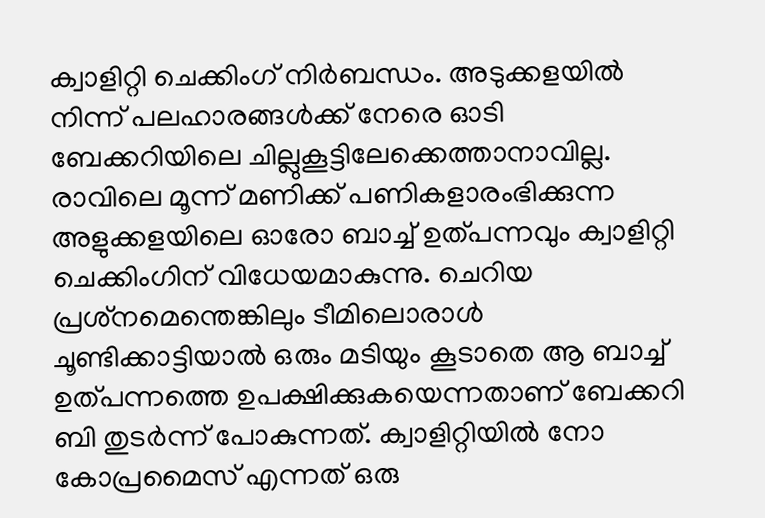ക്വാളിറ്റി ചെക്കിംഗ് നിർബന്ധം. അടുക്കളയിൽ നിന്ന് പലഹാരങ്ങൾക്ക് നേരെ ഓടി ബേക്കറിയിലെ ചില്ലുകൂട്ടിലേക്കെത്താനാവില്ല. രാവിലെ മൂന്ന് മണിക്ക് പണികളാരംഭിക്കുന്ന അളുക്കളയിലെ ഓരോ ബാച്ച് ഉത്പന്നവും ക്വാളിറ്റി ചെക്കിംഗിന് വിധേയമാകുന്നു. ചെറിയ പ്രശ്‌നമെന്തെങ്കിലും ടീമിലൊരാൾ ചൂണ്ടിക്കാട്ടിയാൽ ഒരും മടിയും കൂടാതെ ആ ബാച്ച് ഉത്പന്നത്തെ ഉപക്ഷിക്കുകയെന്നതാണ് ബേക്കറി ബി തുടർന്ന് പോകുന്നത്. ക്വാളിറ്റിയിൽ നോ കോപ്രമൈസ് എന്നത് ഒരു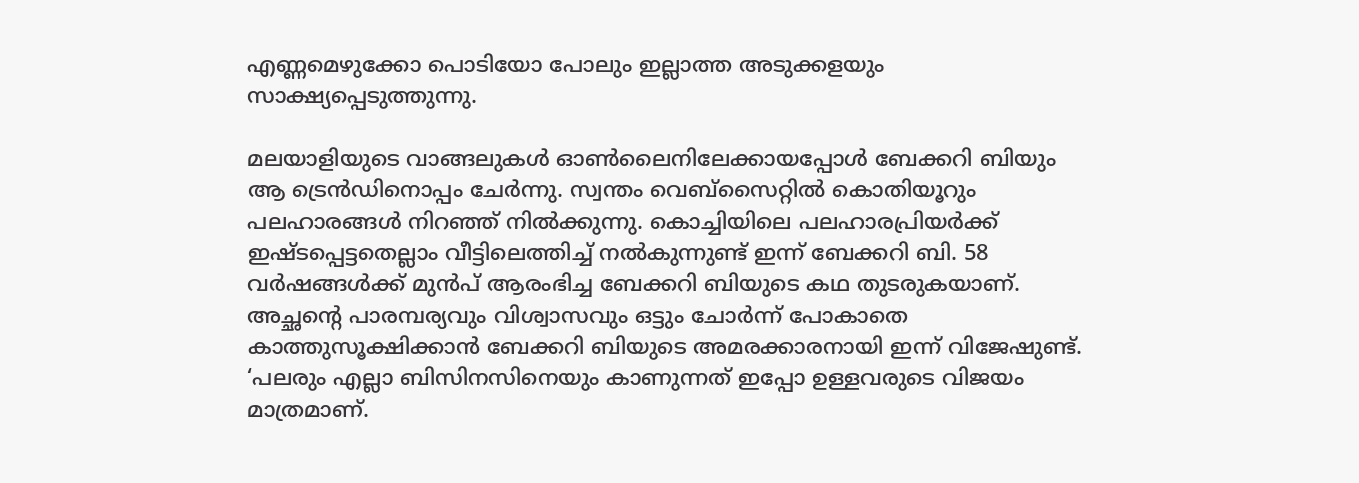എണ്ണമെഴുക്കോ പൊടിയോ പോലും ഇല്ലാത്ത അടുക്കളയും സാക്ഷ്യപ്പെടുത്തുന്നു.

മലയാളിയുടെ വാങ്ങലുകൾ ഓൺലൈനിലേക്കായപ്പോൾ ബേക്കറി ബിയും ആ ട്രെൻഡിനൊപ്പം ചേർന്നു. സ്വന്തം വെബ്‌സൈറ്റിൽ കൊതിയൂറും പലഹാരങ്ങൾ നിറഞ്ഞ് നിൽക്കുന്നു. കൊച്ചിയിലെ പലഹാരപ്രിയർക്ക് ഇഷ്ടപ്പെട്ടതെല്ലാം വീട്ടിലെത്തിച്ച് നൽകുന്നുണ്ട് ഇന്ന് ബേക്കറി ബി. 58 വർഷങ്ങൾക്ക് മുൻപ് ആരംഭിച്ച ബേക്കറി ബിയുടെ കഥ തുടരുകയാണ്. അച്ഛന്റെ പാരമ്പര്യവും വിശ്വാസവും ഒട്ടും ചോർന്ന് പോകാതെ കാത്തുസൂക്ഷിക്കാൻ ബേക്കറി ബിയുടെ അമരക്കാരനായി ഇന്ന് വിജേഷുണ്ട്. ‘പലരും എല്ലാ ബിസിനസിനെയും കാണുന്നത് ഇപ്പോ ഉള്ളവരുടെ വിജയം മാത്രമാണ്.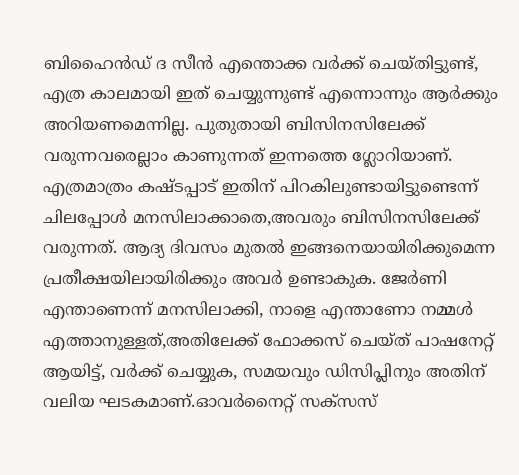ബിഹൈൻഡ് ദ സീൻ എന്തൊക്ക വർക്ക് ചെയ്തിട്ടുണ്ട്, എത്ര കാലമായി ഇത് ചെയ്യുന്നുണ്ട് എന്നൊന്നും ആർക്കും അറിയണമെന്നില്ല. പുതുതായി ബിസിനസിലേക്ക് വരുന്നവരെല്ലാം കാണുന്നത് ഇന്നത്തെ ഗ്ലോറിയാണ്. എത്രമാത്രം കഷ്ടപ്പാട് ഇതിന് പിറകിലുണ്ടായിട്ടുണ്ടെന്ന് ചിലപ്പോൾ മനസിലാക്കാതെ,അവരും ബിസിനസിലേക്ക് വരുന്നത്. ആദ്യ ദിവസം മുതൽ ഇങ്ങനെയായിരിക്കുമെന്ന പ്രതീക്ഷയിലായിരിക്കും അവർ ഉണ്ടാകുക. ജേർണി എന്താണെന്ന് മനസിലാക്കി, നാളെ എന്താണോ നമ്മൾ എത്താനുള്ളത്,അതിലേക്ക് ഫോക്കസ് ചെയ്ത് പാഷനേറ്റ് ആയിട്ട്, വർക്ക് ചെയ്യുക, സമയവും ഡിസിപ്ലിനും അതിന് വലിയ ഘടകമാണ്.ഓവർനൈറ്റ് സക്‌സസ്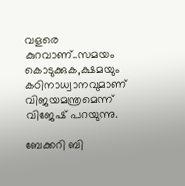വളരെ കുറവാണ്..സമയം കൊടുക്കുക,ക്ഷമയും കഠിനാധ്വാനവുമാണ് വിജയമന്ത്രമെന്ന് വിജേഷ് പറയുന്നു.

ബേക്കറി ബി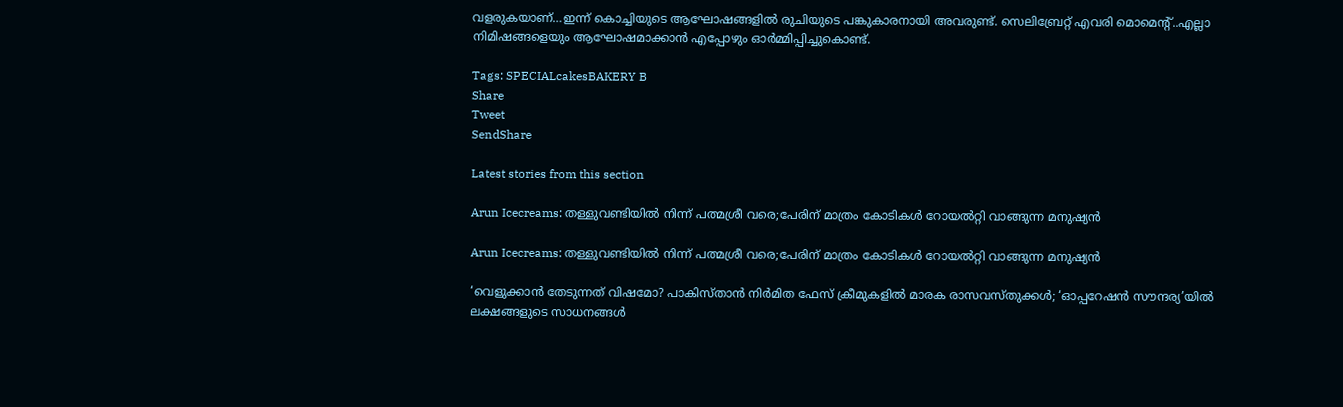വളരുകയാണ്…ഇന്ന് കൊച്ചിയുടെ ആഘോഷങ്ങളിൽ രുചിയുടെ പങ്കുകാരനായി അവരുണ്ട്. സെലിബ്രേറ്റ് എവരി മൊമെന്റ്..എല്ലാ നിമിഷങ്ങളെയും ആഘോഷമാക്കാൻ എപ്പോഴും ഓർമ്മിപ്പിച്ചുകൊണ്ട്.

Tags: SPECIALcakesBAKERY B
Share
Tweet
SendShare

Latest stories from this section

Arun Icecreams: തള്ളുവണ്ടിയിൽ നിന്ന് പത്മശ്രീ വരെ;പേരിന് മാത്രം കോടികൾ റോയൽറ്റി വാങ്ങുന്ന മനുഷ്യൻ

Arun Icecreams: തള്ളുവണ്ടിയിൽ നിന്ന് പത്മശ്രീ വരെ;പേരിന് മാത്രം കോടികൾ റോയൽറ്റി വാങ്ങുന്ന മനുഷ്യൻ

‘വെളുക്കാൻ തേടുന്നത് വിഷമോ? പാകിസ്താൻ നിർമിത ഫേസ് ക്രീമുകളിൽ മാരക രാസവസ്തുക്കൾ; ‘ഓപ്പറേഷൻ സൗന്ദര്യ’യിൽ ലക്ഷങ്ങളുടെ സാധനങ്ങൾ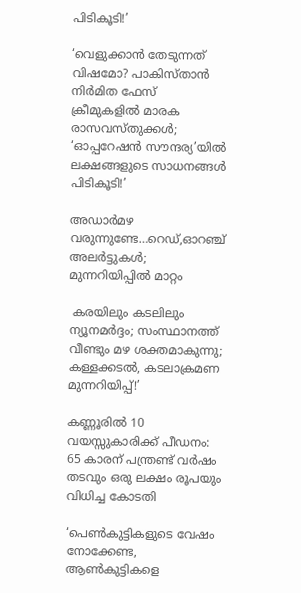പിടികൂടി!’

‘വെളുക്കാൻ തേടുന്നത് വിഷമോ? പാകിസ്താൻ നിർമിത ഫേസ് ക്രീമുകളിൽ മാരക രാസവസ്തുക്കൾ; ‘ഓപ്പറേഷൻ സൗന്ദര്യ’യിൽ ലക്ഷങ്ങളുടെ സാധനങ്ങൾ പിടികൂടി!’

അഡാർമഴ വരുന്നുണ്ടേ…റെഡ്,ഓറഞ്ച് അലർട്ടുകൾ; മുന്നറിയിപ്പിൽ മാറ്റം

 കരയിലും കടലിലും ന്യൂനമർദ്ദം; സംസ്ഥാനത്ത് വീണ്ടും മഴ ശക്തമാകുന്നു; കള്ളക്കടൽ, കടലാക്രമണ മുന്നറിയിപ്പ്!’

കണ്ണൂരില്‍ 10 വയസ്സുകാരിക്ക് പീഡനം: 65 കാരന് പന്ത്രണ്ട് വര്‍ഷം തടവും ഒരു ലക്ഷം രൂപയും വിധിച്ച കോടതി

‘പെൺകുട്ടികളുടെ വേഷം നോക്കേണ്ട, ആൺകുട്ടികളെ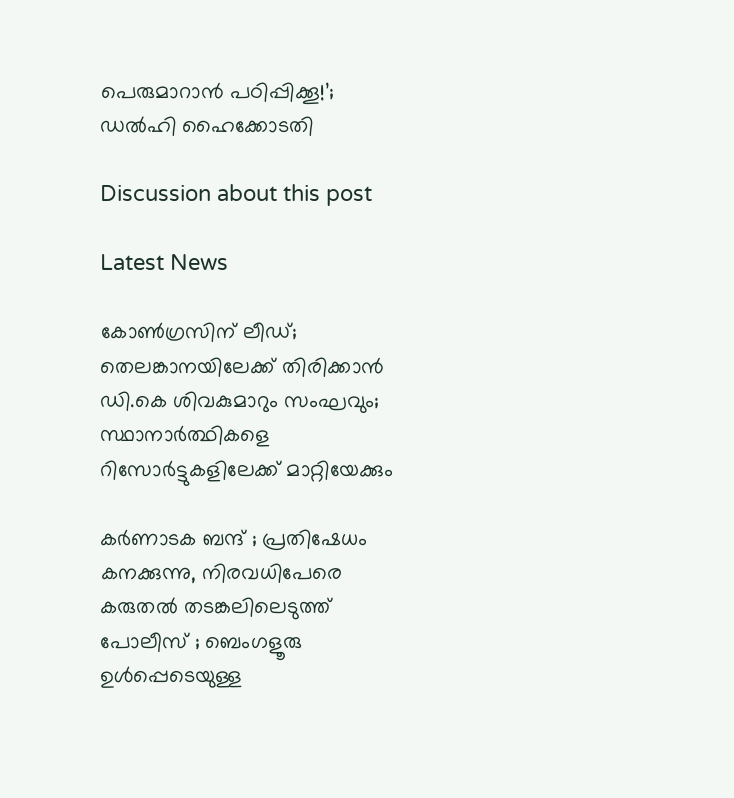പെരുമാറാൻ പഠിപ്പിക്കൂ!’; ഡൽഹി ഹൈക്കോടതി

Discussion about this post

Latest News

കോൺഗ്രസിന് ലീഡ്; തെലങ്കാനയിലേക്ക് തിരിക്കാൻ ഡി.കെ ശിവകുമാറും സംഘവും; സ്ഥാനാർത്ഥികളെ റിസോർട്ടുകളിലേക്ക് മാറ്റിയേക്കും

കർണാടക ബന്ദ് ; പ്രതിഷേധം കനക്കുന്നു, നിരവധിപേരെ കരുതൽ തടങ്കലിലെടുത്ത് പോലീസ് ; ബെംഗളൂരു ഉൾപ്പെടെയുള്ള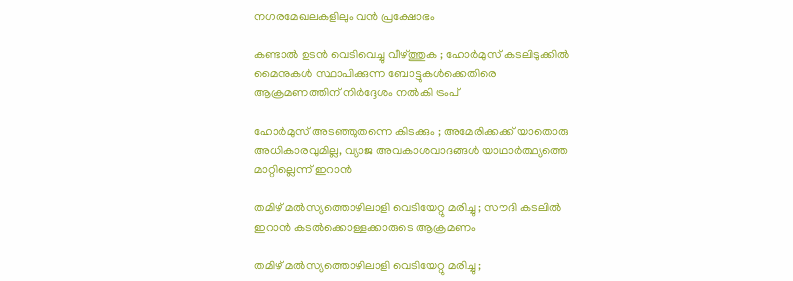നഗരമേഖലകളിലും വൻ പ്രക്ഷോഭം

കണ്ടാൽ ഉടൻ വെടിവെച്ചു വീഴ്ത്തുക ; ഹോർമുസ് കടലിടുക്കിൽ മൈനുകൾ സ്ഥാപിക്കുന്ന ബോട്ടുകൾക്കെതിരെ ആക്രമണത്തിന് നിർദ്ദേശം നൽകി ട്രംപ്

ഹോർമുസ് അടഞ്ഞുതന്നെ കിടക്കും ; അമേരിക്കക്ക് യാതൊരു അധികാരവുമില്ല, വ്യാജ അവകാശവാദങ്ങൾ യാഥാർത്ഥ്യത്തെ മാറ്റില്ലെന്ന് ഇറാൻ

തമിഴ്‌ മൽസ്യത്തൊഴിലാളി വെടിയേറ്റു മരിച്ചു ; സൗദി കടലിൽ ഇറാൻ കടൽക്കൊള്ളക്കാരുടെ ആക്രമണം

തമിഴ്‌ മൽസ്യത്തൊഴിലാളി വെടിയേറ്റു മരിച്ചു ;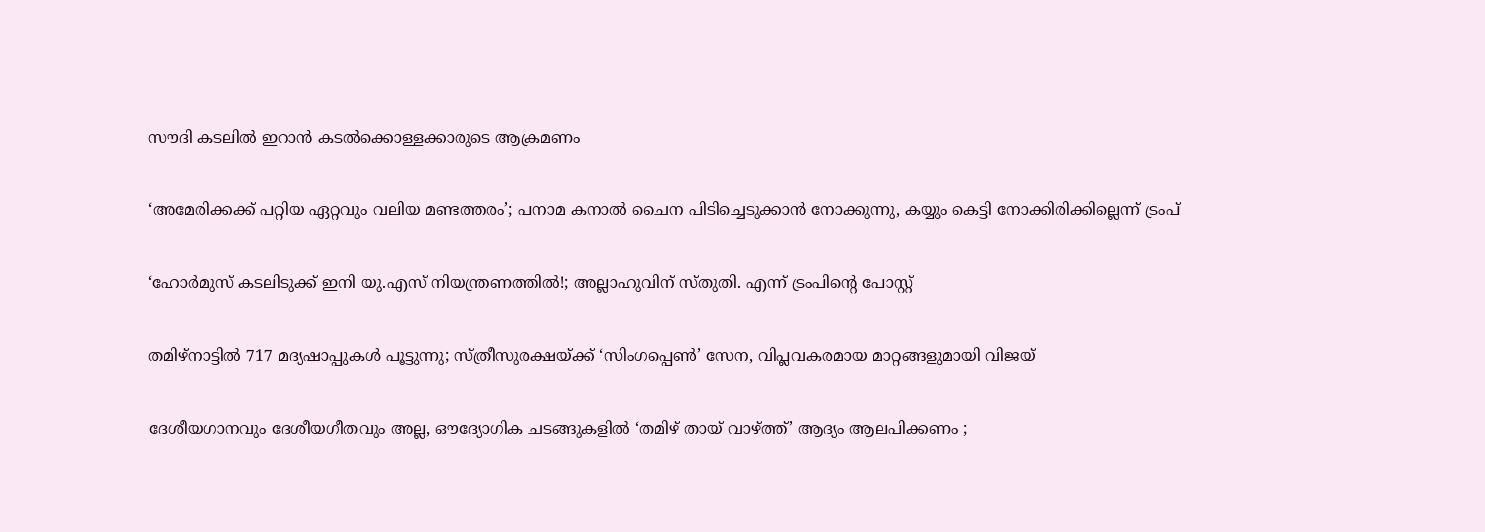സൗദി കടലിൽ ഇറാൻ കടൽക്കൊള്ളക്കാരുടെ ആക്രമണം

‘അമേരിക്കക്ക് പറ്റിയ ഏറ്റവും വലിയ മണ്ടത്തരം’; പനാമ കനാൽ ചൈന പിടിച്ചെടുക്കാൻ നോക്കുന്നു, കയ്യും കെട്ടി നോക്കിരിക്കില്ലെന്ന് ട്രംപ്

‘ഹോർമുസ് കടലിടുക്ക് ഇനി യു.എസ് നിയന്ത്രണത്തിൽ!; അല്ലാഹുവിന് സ്തുതി. എന്ന് ട്രംപിന്റെ പോസ്റ്റ്

തമിഴ്‌നാട്ടിൽ 717 മദ്യഷാപ്പുകൾ പൂട്ടുന്നു; സ്ത്രീസുരക്ഷയ്ക്ക് ‘സിംഗപ്പെൺ’ സേന, വിപ്ലവകരമായ മാറ്റങ്ങളുമായി വിജയ്

ദേശീയഗാനവും ദേശീയഗീതവും അല്ല, ഔദ്യോഗിക ചടങ്ങുകളിൽ ‘തമിഴ് തായ് വാഴ്ത്ത്’ ആദ്യം ആലപിക്കണം ;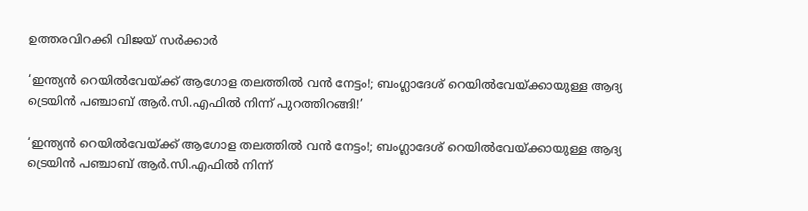ഉത്തരവിറക്കി വിജയ് സർക്കാർ

‘ഇന്ത്യൻ റെയിൽവേയ്ക്ക് ആഗോള തലത്തിൽ വൻ നേട്ടം!; ബംഗ്ലാദേശ് റെയിൽവേയ്ക്കായുള്ള ആദ്യ ട്രെയിൻ പഞ്ചാബ് ആർ.സി.എഫിൽ നിന്ന് പുറത്തിറങ്ങി!’

‘ഇന്ത്യൻ റെയിൽവേയ്ക്ക് ആഗോള തലത്തിൽ വൻ നേട്ടം!; ബംഗ്ലാദേശ് റെയിൽവേയ്ക്കായുള്ള ആദ്യ ട്രെയിൻ പഞ്ചാബ് ആർ.സി.എഫിൽ നിന്ന്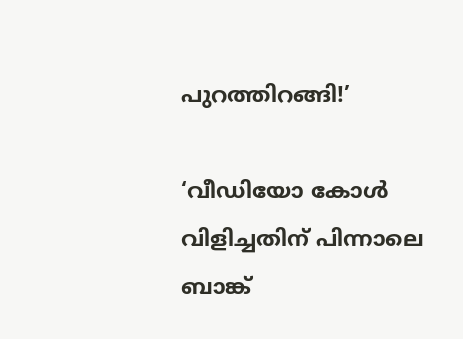പുറത്തിറങ്ങി!’

‘വീഡിയോ കോൾ വിളിച്ചതിന് പിന്നാലെ ബാങ്ക്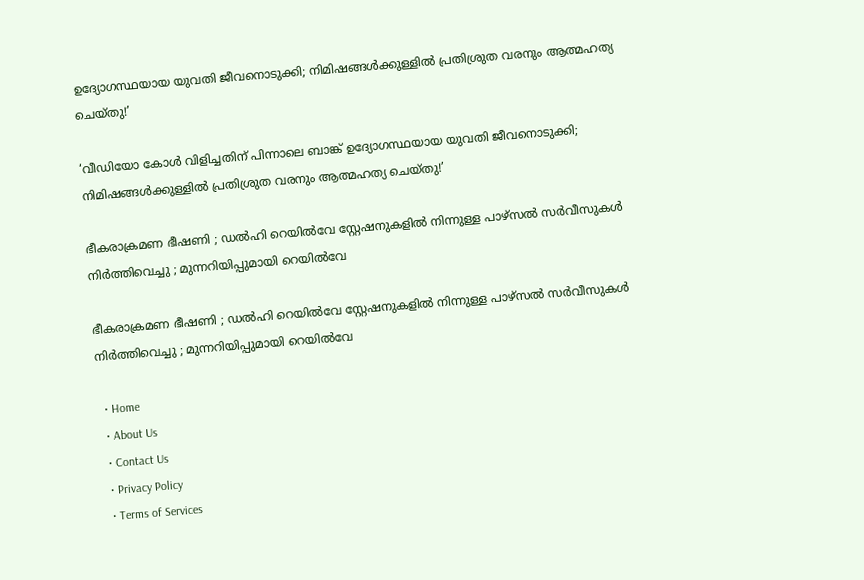ഉദ്യോഗസ്ഥയായ യുവതി ജീവനൊടുക്കി; നിമിഷങ്ങൾക്കുള്ളിൽ പ്രതിശ്രുത വരനും ആത്മഹത്യ ചെയ്തു!’

‘വീഡിയോ കോൾ വിളിച്ചതിന് പിന്നാലെ ബാങ്ക് ഉദ്യോഗസ്ഥയായ യുവതി ജീവനൊടുക്കി; നിമിഷങ്ങൾക്കുള്ളിൽ പ്രതിശ്രുത വരനും ആത്മഹത്യ ചെയ്തു!’

ഭീകരാക്രമണ ഭീഷണി ; ഡൽഹി റെയിൽവേ സ്റ്റേഷനുകളിൽ നിന്നുള്ള പാഴ്സൽ സർവീസുകൾ നിർത്തിവെച്ചു ; മുന്നറിയിപ്പുമായി റെയിൽവേ

ഭീകരാക്രമണ ഭീഷണി ; ഡൽഹി റെയിൽവേ സ്റ്റേഷനുകളിൽ നിന്നുള്ള പാഴ്സൽ സർവീസുകൾ നിർത്തിവെച്ചു ; മുന്നറിയിപ്പുമായി റെയിൽവേ

  • Home
  • About Us
  • Contact Us
  • Privacy Policy
  • Terms of Services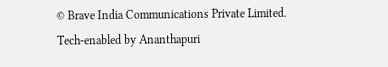© Brave India Communications Private Limited.
Tech-enabled by Ananthapuri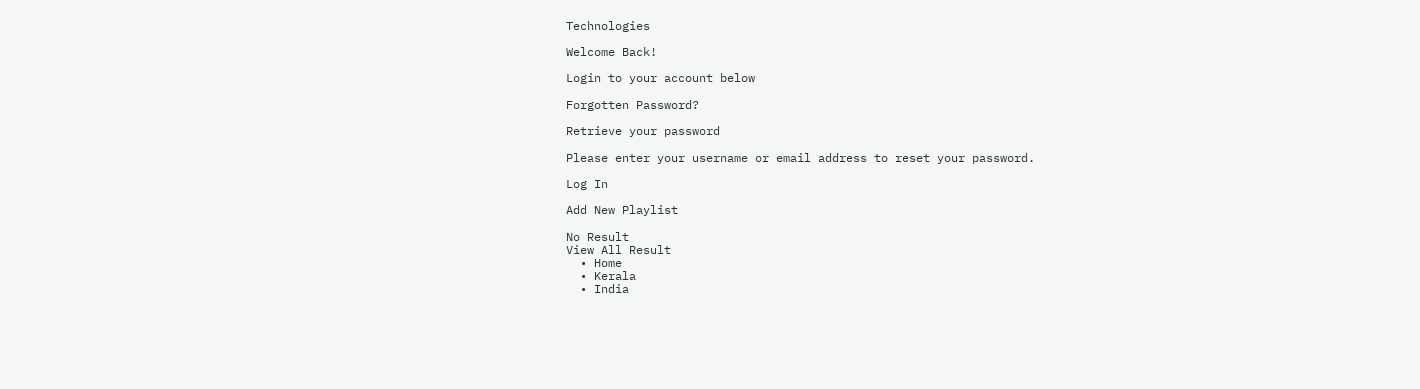Technologies

Welcome Back!

Login to your account below

Forgotten Password?

Retrieve your password

Please enter your username or email address to reset your password.

Log In

Add New Playlist

No Result
View All Result
  • Home
  • Kerala
  • India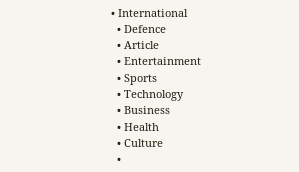• International
  • Defence
  • Article
  • Entertainment
  • Sports
  • Technology
  • Business
  • Health
  • Culture
  •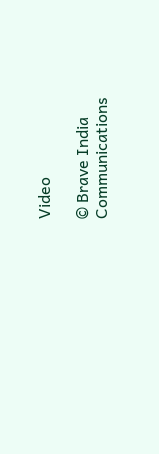Video

© Brave India Communications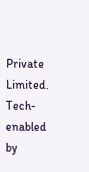Private Limited.
Tech-enabled by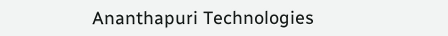Ananthapuri Technologies